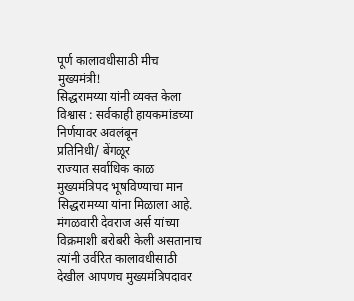पूर्ण कालावधीसाठी मीच मुख्यमंत्री!
सिद्धरामय्या यांनी व्यक्त केला विश्वास : सर्वकाही हायकमांडच्या निर्णयावर अवलंबून
प्रतिनिधी/ बेंगळूर
राज्यात सर्वाधिक काळ मुख्यमंत्रिपद भूषविण्याचा मान सिद्धरामय्या यांना मिळाला आहे. मंगळवारी देवराज अर्स यांच्या विक्रमाशी बरोबरी केली असतानाच त्यांनी उर्वरित कालावधीसाठी देखील आपणच मुख्यमंत्रिपदावर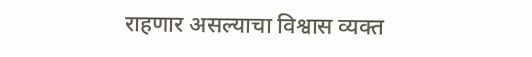राहणार असल्याचा विश्वास व्यक्त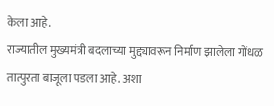केला आहे.
राज्यातील मुख्यमंत्री बदलाच्या मुद्द्यावरून निर्माण झालेला गोंधळ तात्पुरता बाजूला पडला आहे. अशा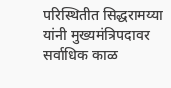परिस्थितीत सिद्धरामय्या यांनी मुख्यमंत्रिपदावर सर्वाधिक काळ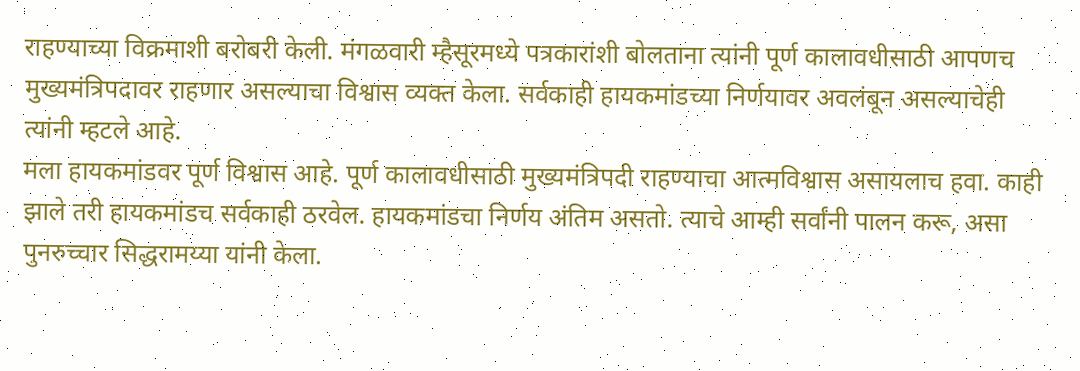राहण्याच्या विक्रमाशी बरोबरी केली. मंगळवारी म्हैसूरमध्ये पत्रकारांशी बोलताना त्यांनी पूर्ण कालावधीसाठी आपणच मुख्यमंत्रिपदावर राहणार असल्याचा विश्वास व्यक्त केला. सर्वकाही हायकमांडच्या निर्णयावर अवलंबून असल्याचेही त्यांनी म्हटले आहे.
मला हायकमांडवर पूर्ण विश्वास आहे. पूर्ण कालावधीसाठी मुख्यमंत्रिपदी राहण्याचा आत्मविश्वास असायलाच हवा. काही झाले तरी हायकमांडच सर्वकाही ठरवेल. हायकमांडचा निर्णय अंतिम असतो. त्याचे आम्ही सर्वांनी पालन करू, असा पुनरुच्चार सिद्धरामय्या यांनी केला.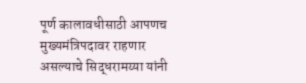पूर्ण कालावधीसाठी आपणच मुख्यमंत्रिपदावर राहणार असल्याचे सिद्धरामय्या यांनी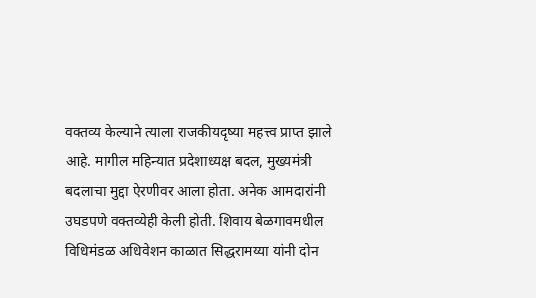वक्तव्य केल्याने त्याला राजकीयदृष्या महत्त्व प्राप्त झाले आहे. मागील महिन्यात प्रदेशाध्यक्ष बदल, मुख्यमंत्री बदलाचा मुद्दा ऐरणीवर आला होता. अनेक आमदारांनी उघडपणे वक्तव्येही केली होती. शिवाय बेळगावमधील विधिमंडळ अधिवेशन काळात सिद्धरामय्या यांनी दोन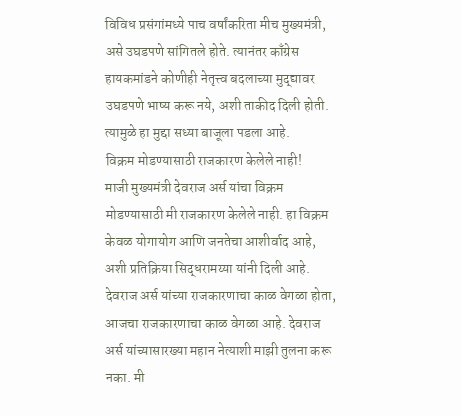विविध प्रसंगांमध्ये पाच वर्षांकरिता मीच मुख्यमंत्री, असे उघडपणे सांगितले होते. त्यानंतर काँग्रेस हायकमांडने कोणीही नेतृत्त्व बदलाच्या मुद्द्यावर उघडपणे भाष्य करू नये, अशी ताकीद दिली होती. त्यामुळे हा मुद्दा सध्या बाजूला पडला आहे.
विक्रम मोडण्यासाठी राजकारण केलेले नाही!
माजी मुख्यमंत्री देवराज अर्स यांचा विक्रम मोडण्यासाठी मी राजकारण केलेले नाही. हा विक्रम केवळ योगायोग आणि जनतेचा आशीर्वाद आहे, अशी प्रतिक्रिया सिद्धरामय्या यांनी दिली आहे. देवराज अर्स यांच्या राजकारणाचा काळ वेगळा होता, आजचा राजकारणाचा काळ वेगळा आहे. देवराज अर्स यांच्यासारख्या महान नेत्याशी माझी तुलना करू नका. मी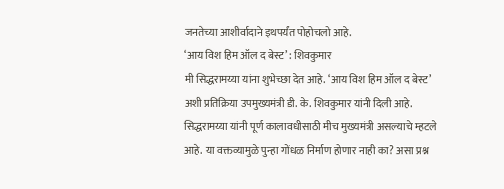जनतेच्या आशीर्वादाने इथपर्यंत पोहोचलो आहे.
‘आय विश हिम ऑल द बेस्ट’ : शिवकुमार
मी सिद्धरामय्या यांना शुभेच्छा देत आहे. ‘आय विश हिम ऑल द बेस्ट’ अशी प्रतिक्रिया उपमुख्यमंत्री डी. के. शिवकुमार यांनी दिली आहे. सिद्धरामय्या यांनी पूर्ण कालावधीसाठी मीच मुख्यमंत्री असल्याचे म्हटले आहे. या वक्तव्यामुळे पुन्हा गोंधळ निर्माण होणार नाही का? असा प्रश्न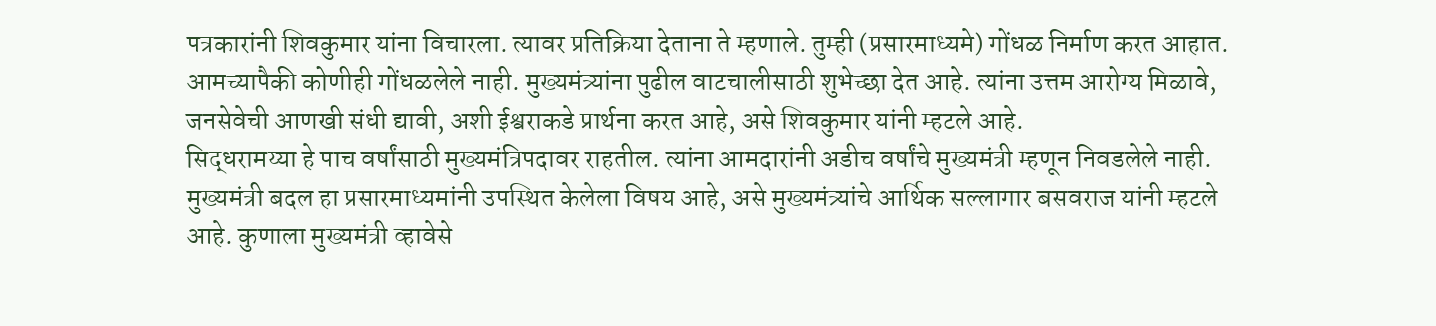पत्रकारांनी शिवकुमार यांना विचारला. त्यावर प्रतिक्रिया देताना ते म्हणाले. तुम्ही (प्रसारमाध्यमे) गोंधळ निर्माण करत आहात. आमच्यापैकी कोणीही गोंधळलेले नाही. मुख्यमंत्र्यांना पुढील वाटचालीसाठी शुभेच्छा देत आहे. त्यांना उत्तम आरोग्य मिळावे, जनसेवेची आणखी संधी द्यावी, अशी ईश्वराकडे प्रार्थना करत आहे, असे शिवकुमार यांनी म्हटले आहे.
सिद्धरामय्या हे पाच वर्षांसाठी मुख्यमंत्रिपदावर राहतील. त्यांना आमदारांनी अडीच वर्षांचे मुख्यमंत्री म्हणून निवडलेले नाही. मुख्यमंत्री बदल हा प्रसारमाध्यमांनी उपस्थित केलेला विषय आहे, असे मुख्यमंत्र्यांचे आर्थिक सल्लागार बसवराज यांनी म्हटले आहे. कुणाला मुख्यमंत्री व्हावेसे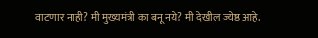वाटणार नाही? मी मुख्यमंत्री का बनू नये? मी देखील ज्येष्ठ आहे.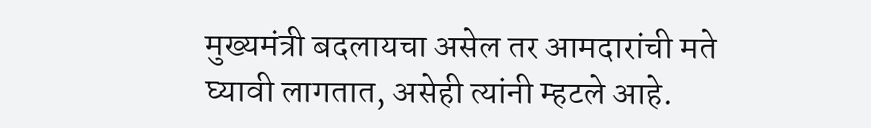मुख्यमंत्री बदलायचा असेल तर आमदारांची मते घ्यावी लागतात, असेही त्यांनी म्हटले आहे.